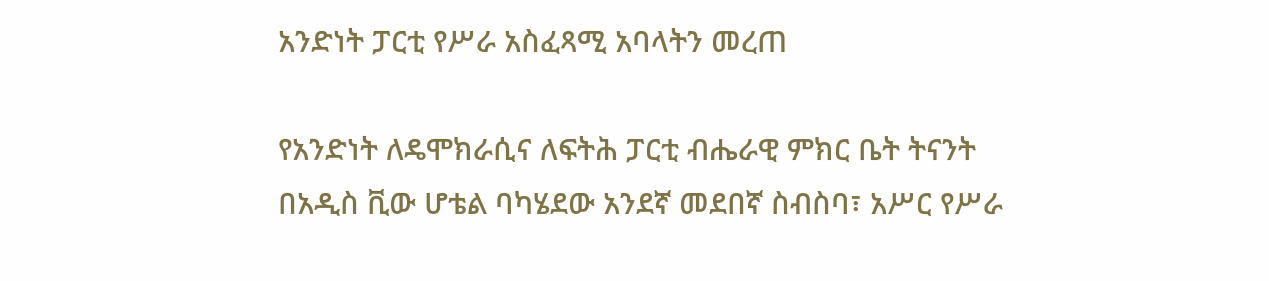አንድነት ፓርቲ የሥራ አስፈጻሚ አባላትን መረጠ

የአንድነት ለዴሞክራሲና ለፍትሕ ፓርቲ ብሔራዊ ምክር ቤት ትናንት በአዲስ ቪው ሆቴል ባካሄደው አንደኛ መደበኛ ስብስባ፣ አሥር የሥራ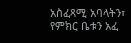አስፈጻሚ አባላትን፣ የምክር ቤቱን አፈ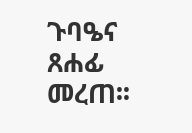ጉባዔና ጸሐፊ መረጠ፡፡